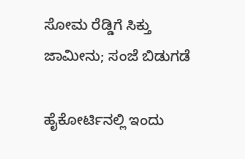ಸೋಮ ರೆಡ್ಡಿಗೆ ಸಿಕ್ತು ಜಾಮೀನು; ಸಂಜೆ ಬಿಡುಗಡೆ

ಹೈಕೋರ್ಟಿನಲ್ಲಿ ಇಂದು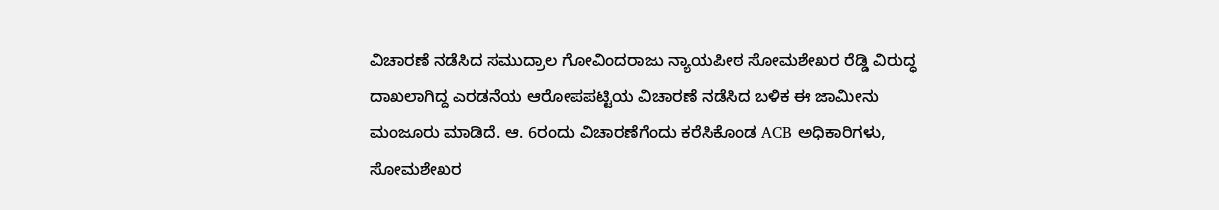ವಿಚಾರಣೆ ನಡೆಸಿದ ಸಮುದ್ರಾಲ ಗೋವಿಂದರಾಜು ನ್ಯಾಯಪೀಠ ಸೋಮಶೇಖರ ರೆಡ್ಡಿ ವಿರುದ್ಧ ದಾಖಲಾಗಿದ್ದ ಎರಡನೆಯ ಆರೋಪಪಟ್ಟಿಯ ವಿಚಾರಣೆ ನಡೆಸಿದ ಬಳಿಕ ಈ ಜಾಮೀನು ಮಂಜೂರು ಮಾಡಿದೆ. ಆ. 6ರಂದು ವಿಚಾರಣೆಗೆಂದು ಕರೆಸಿಕೊಂಡ ACB ಅಧಿಕಾರಿಗಳು, ಸೋಮಶೇಖರ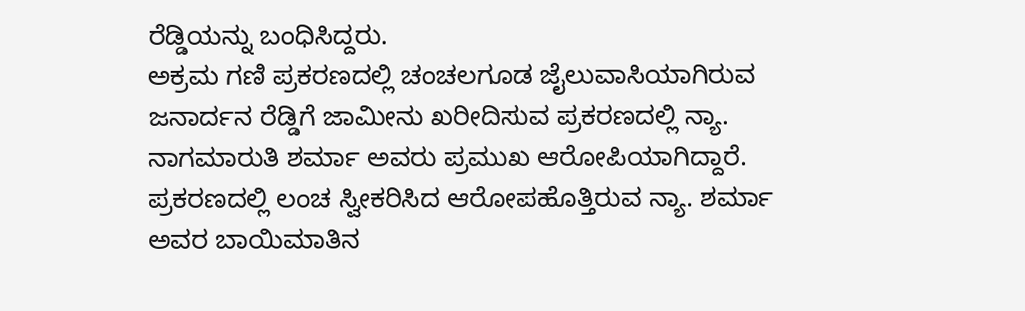ರೆಡ್ಡಿಯನ್ನು ಬಂಧಿಸಿದ್ದರು.
ಅಕ್ರಮ ಗಣಿ ಪ್ರಕರಣದಲ್ಲಿ ಚಂಚಲಗೂಡ ಜೈಲುವಾಸಿಯಾಗಿರುವ ಜನಾರ್ದನ ರೆಡ್ಡಿಗೆ ಜಾಮೀನು ಖರೀದಿಸುವ ಪ್ರಕರಣದಲ್ಲಿ ನ್ಯಾ. ನಾಗಮಾರುತಿ ಶರ್ಮಾ ಅವರು ಪ್ರಮುಖ ಆರೋಪಿಯಾಗಿದ್ದಾರೆ. ಪ್ರಕರಣದಲ್ಲಿ ಲಂಚ ಸ್ವೀಕರಿಸಿದ ಆರೋಪಹೊತ್ತಿರುವ ನ್ಯಾ. ಶರ್ಮಾ ಅವರ ಬಾಯಿಮಾತಿನ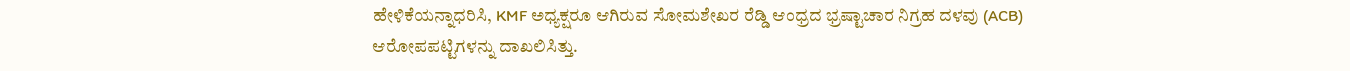ಹೇಳಿಕೆಯನ್ನಾಧರಿಸಿ, KMF ಅಧ್ಯಕ್ಷರೂ ಆಗಿರುವ ಸೋಮಶೇಖರ ರೆಡ್ಡಿ ಆಂಧ್ರದ ಭ್ರಷ್ಟಾಚಾರ ನಿಗ್ರಹ ದಳವು (ACB) ಆರೋಪಪಟ್ಟಿಗಳನ್ನು ದಾಖಲಿಸಿತ್ತು.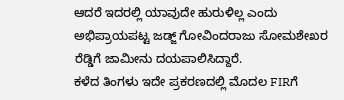ಆದರೆ ಇದರಲ್ಲಿ ಯಾವುದೇ ಹುರುಳಿಲ್ಲ ಎಂದು ಅಭಿಪ್ರಾಯಪಟ್ಟ ಜಡ್ಜ್ ಗೋವಿಂದರಾಜು ಸೋಮಶೇಖರ ರೆಡ್ಡಿಗೆ ಜಾಮೀನು ದಯಪಾಲಿಸಿದ್ದಾರೆ.
ಕಳೆದ ತಿಂಗಳು ಇದೇ ಪ್ರಕರಣದಲ್ಲಿ ಮೊದಲ FIRಗೆ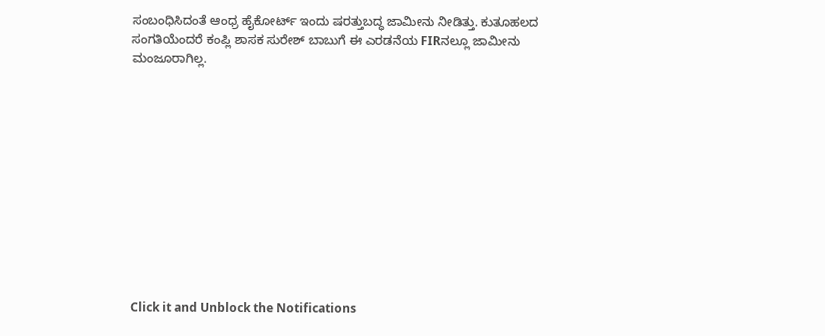ಸಂಬಂಧಿಸಿದಂತೆ ಆಂಧ್ರ ಹೈಕೋರ್ಟ್ ಇಂದು ಷರತ್ತುಬದ್ಧ ಜಾಮೀನು ನೀಡಿತ್ತು. ಕುತೂಹಲದ ಸಂಗತಿಯೆಂದರೆ ಕಂಪ್ಲಿ ಶಾಸಕ ಸುರೇಶ್ ಬಾಬುಗೆ ಈ ಎರಡನೆಯ FIRನಲ್ಲೂ ಜಾಮೀನು ಮಂಜೂರಾಗಿಲ್ಲ.












Click it and Unblock the Notifications